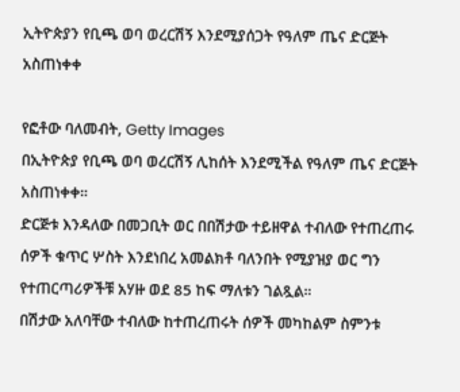ኢትዮጵያን የቢጫ ወባ ወረርሽኝ እንደሚያሰጋት የዓለም ጤና ድርጅት አስጠነቀቀ

የፎቶው ባለመብት, Getty Images
በኢትዮጵያ የቢጫ ወባ ወረርሽኝ ሊከሰት እንደሚችል የዓለም ጤና ድርጅት አስጠነቀቀ።
ድርጅቱ እንዳለው በመጋቢት ወር በበሽታው ተይዘዋል ተብለው የተጠረጠሩ ሰዎች ቁጥር ሦስት እንደነበረ አመልክቶ ባለንበት የሚያዝያ ወር ግን የተጠርጣሪዎችቹ አሃዙ ወደ 85 ከፍ ማለቱን ገልጿል።
በሽታው አለባቸው ተብለው ከተጠረጠሩት ሰዎች መካከልም ስምንቱ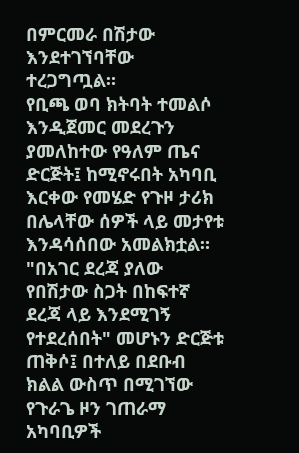በምርመራ በሽታው እንደተገኘባቸው ተረጋግጧል።
የቢጫ ወባ ክትባት ተመልሶ እንዲጀመር መደረጉን ያመለከተው የዓለም ጤና ድርጅት፤ ከሚኖሩበት አካባቢ እርቀው የመሄድ የጉዞ ታሪክ በሌላቸው ሰዎች ላይ መታየቱ እንዳሳሰበው አመልክቷል።
"በአገር ደረጃ ያለው የበሽታው ስጋት በከፍተኛ ደረጃ ላይ እንደሚገኝ የተደረሰበት" መሆኑን ድርጅቱ ጠቅሶ፤ በተለይ በደቡብ ክልል ውስጥ በሚገኘው የጉራጌ ዞን ገጠራማ አካባቢዎች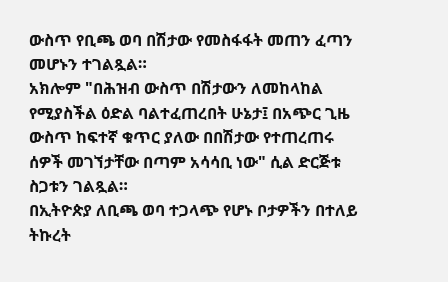ውስጥ የቢጫ ወባ በሽታው የመስፋፋት መጠን ፈጣን መሆኑን ተገልጿል።
አክሎም "በሕዝብ ውስጥ በሽታውን ለመከላከል የሚያስችል ዕድል ባልተፈጠረበት ሁኔታ፤ በአጭር ጊዜ ውስጥ ከፍተኛ ቁጥር ያለው በበሽታው የተጠረጠሩ ሰዎች መገኘታቸው በጣም አሳሳቢ ነው" ሲል ድርጅቱ ስጋቱን ገልጿል።
በኢትዮጵያ ለቢጫ ወባ ተጋላጭ የሆኑ ቦታዎችን በተለይ ትኩረት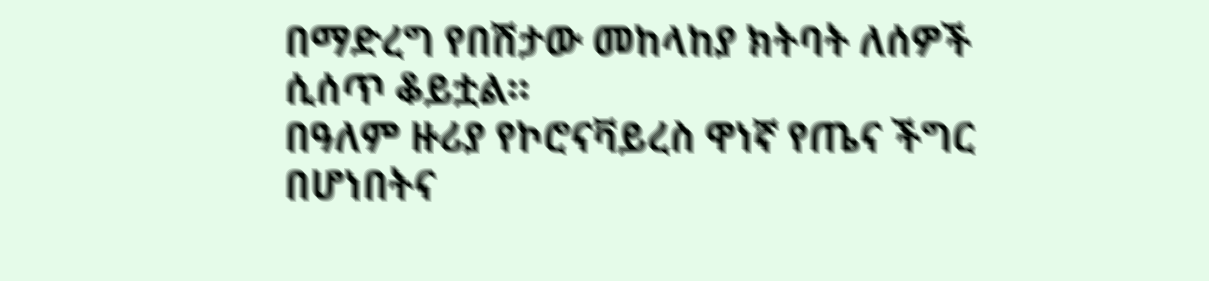በማድረግ የበሽታው መከላከያ ክትባት ለሰዎች ሲሰጥ ቆይቷል።
በዓለም ዙሪያ የኮሮናቫይረስ ዋነኛ የጤና ችግር በሆነበትና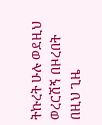ትኩረት ሁሉ ወደዚህ ወረርሽኝ በዞረበት በዚህ ጊዜ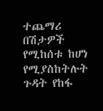ተጨማሪ በሽታዎች የሚከሰቱ ከሆነ የሚያስከትሉት ጉዳት የከፋ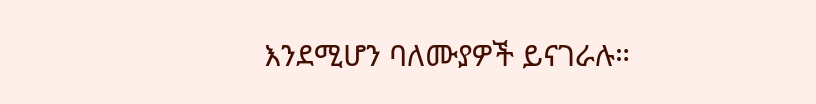እንደሚሆን ባለሙያዎች ይናገራሉ።